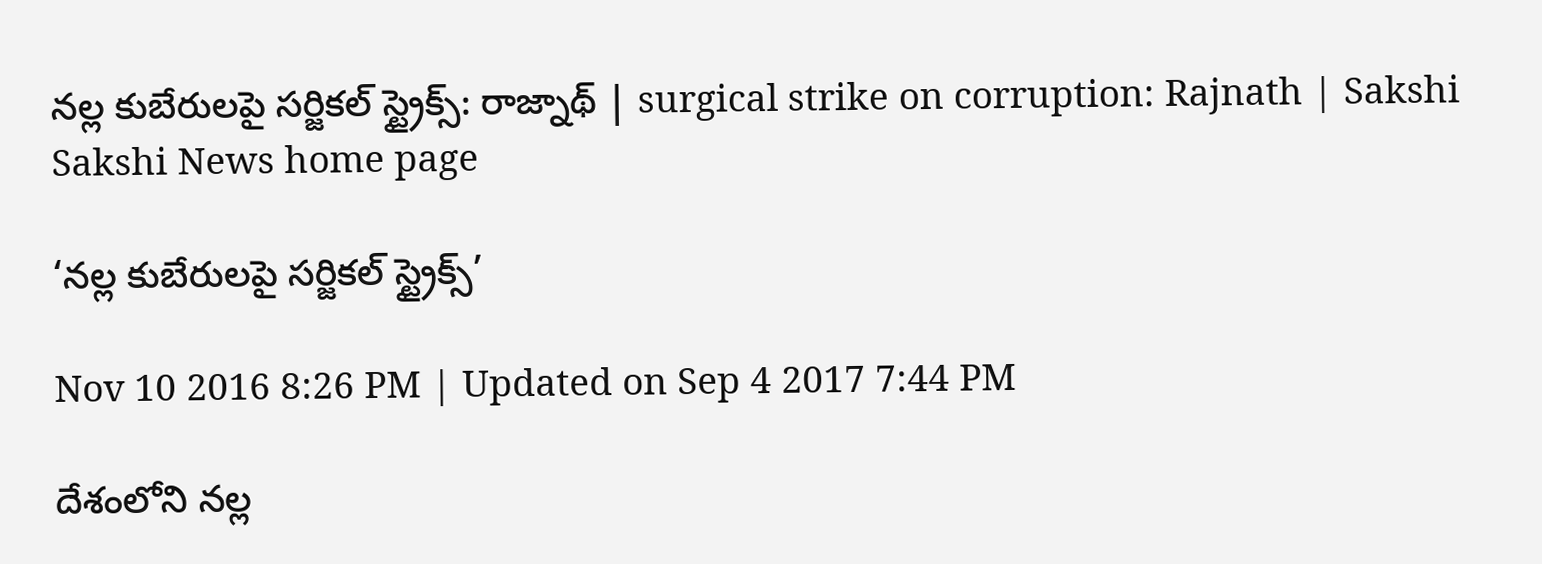నల్ల కుబేరులపై సర్జికల్ స్ట్రైక్స్: రాజ్నాథ్ | surgical strike on corruption: Rajnath | Sakshi
Sakshi News home page

‘నల్ల కుబేరులపై సర్జికల్ స్ట్రైక్స్’

Nov 10 2016 8:26 PM | Updated on Sep 4 2017 7:44 PM

దేశంలోని నల్ల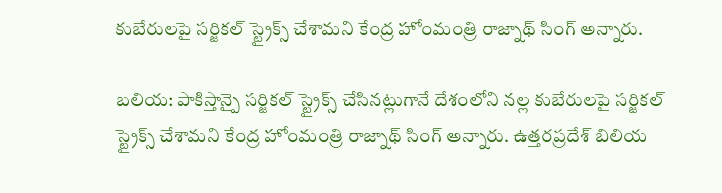కుబేరులపై సర్జికల్ స్ట్రైక్స్ చేశామని కేంద్ర హోంమంత్రి రాజ్నాథ్ సింగ్ అన్నారు.

బలియ: పాకిస్తాన్పై సర్జికల్ స్ట్రైక్స్ చేసినట్లుగానే దేశంలోని నల్ల కుబేరులపై సర్జికల్ స్ట్రైక్స్ చేశామని కేంద్ర హోంమంత్రి రాజ్నాథ్ సింగ్ అన్నారు. ఉత్తరప్రదేశ్ బిలియ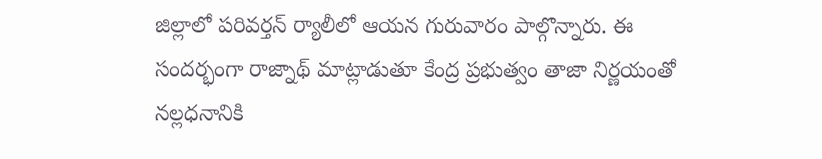జిల్లాలో పరివర్తన్ ర్యాలీలో ఆయన గురువారం పాల్గొన్నారు. ఈ సందర్భంగా రాజ్నాథ్ మాట్లాడుతూ కేంద్ర ప్రభుత్వం తాజా నిర్ణయంతో నల్లధనానికి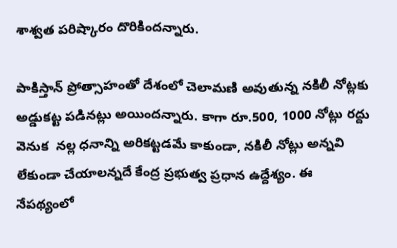శాశ్వత పరిష్కారం దొరికిందన్నారు.

పాకిస్తాన్ ప్రోత్సాహంతో దేశంలో చెలామణి అవుతున్న నకిలీ నోట్లకు అడ్డుకట్ట పడినట్లు అయిందన్నారు. కాగా రూ.500, 1000 నోట్లు రద్దు  వెనుక  నల్ల ధనాన్ని అరికట్టడమే కాకుండా, నకిలీ నోట్లు అన్నవి లేకుండా చేయాలన్నదే కేంద్ర ప్రభుత్వ ప్రధాన ఉద్దేశ్యం. ఈ నేపథ్యంలో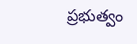ప్రభుత్వం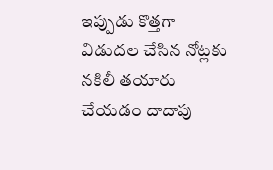ఇప్పుడు కొత్తగా విడుదల చేసిన నోట్లకు నకిలీ తయారు చేయడం దాదాపు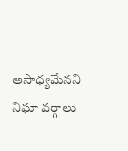అసాధ్యమేనని నిఘా వర్గాలు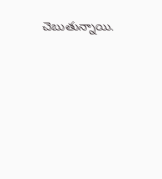చెబుతున్నాయి.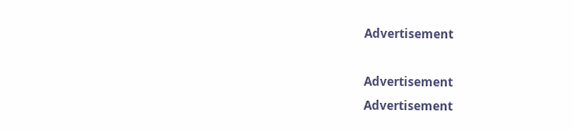Advertisement

Advertisement
Advertisement